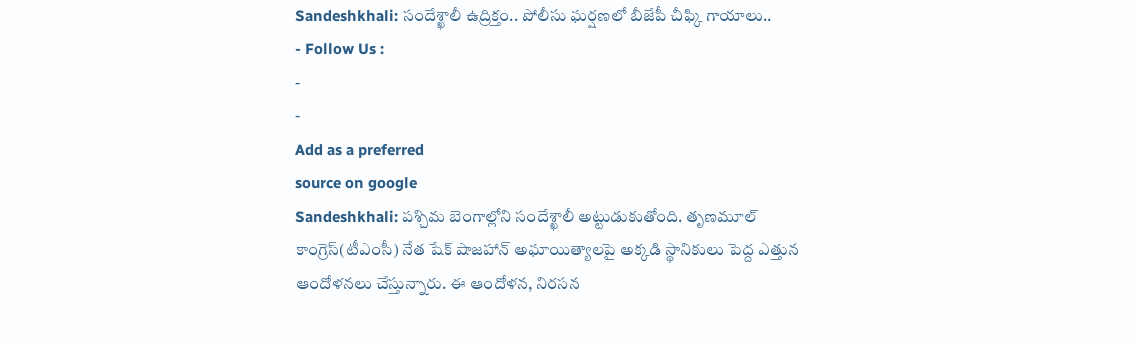Sandeshkhali: సందేశ్ఖాలీ ఉద్రిక్తం.. పోలీసు ఘర్షణలో బీజేపీ చీఫ్కి గాయాలు..
- Follow Us :
-
-
Add as a preferred
source on google
Sandeshkhali: పశ్చిమ బెంగాల్లోని సందేశ్ఖాలీ అట్టుడుకుతోంది. తృణమూల్ కాంగ్రెస్(టీఎంసీ) నేత షేక్ షాజహాన్ అఘాయిత్యాలపై అక్కడి స్థానికులు పెద్ద ఎత్తున ఆందోళనలు చేస్తున్నారు. ఈ ఆందోళన, నిరసన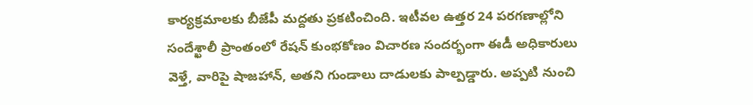కార్యక్రమాలకు బీజేపీ మద్దతు ప్రకటించింది. ఇటీవల ఉత్తర 24 పరగణాల్లోని సందేశ్ఖాలీ ప్రాంతంలో రేషన్ కుంభకోణం విచారణ సందర్భంగా ఈడీ అధికారులు వెళ్తే, వారిపై షాజహాన్, అతని గుండాలు దాడులకు పాల్పడ్డారు. అప్పటి నుంచి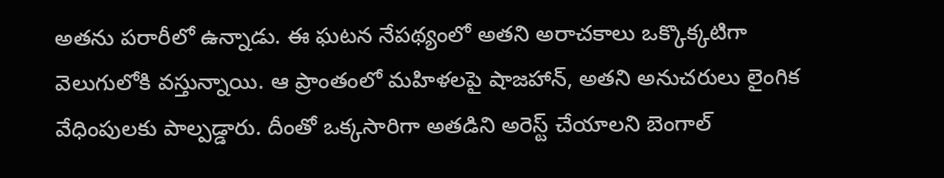అతను పరారీలో ఉన్నాడు. ఈ ఘటన నేపథ్యంలో అతని అరాచకాలు ఒక్కొక్కటిగా వెలుగులోకి వస్తున్నాయి. ఆ ప్రాంతంలో మహిళలపై షాజహాన్, అతని అనుచరులు లైంగిక వేధింపులకు పాల్పడ్డారు. దీంతో ఒక్కసారిగా అతడిని అరెస్ట్ చేయాలని బెంగాల్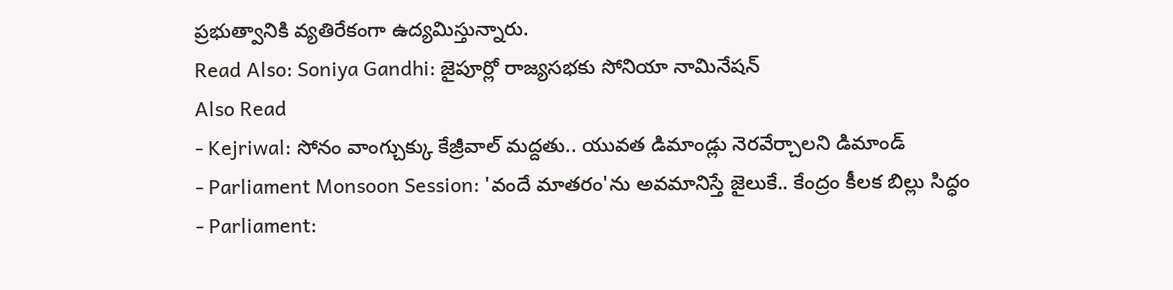ప్రభుత్వానికి వ్యతిరేకంగా ఉద్యమిస్తున్నారు.
Read Also: Soniya Gandhi: జైపూర్లో రాజ్యసభకు సోనియా నామినేషన్
Also Read
- Kejriwal: సోనం వాంగ్చుక్కు కేజ్రీవాల్ మద్దతు.. యువత డిమాండ్లు నెరవేర్చాలని డిమాండ్
- Parliament Monsoon Session: 'వందే మాతరం'ను అవమానిస్తే జైలుకే.. కేంద్రం కీలక బిల్లు సిద్ధం
- Parliament: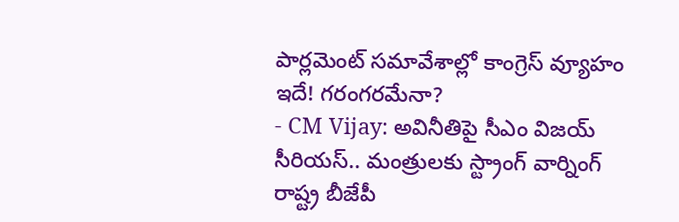పార్లమెంట్ సమావేశాల్లో కాంగ్రెస్ వ్యూహం ఇదే! గరంగరమేనా?
- CM Vijay: అవినీతిపై సీఎం విజయ్ సీరియస్.. మంత్రులకు స్ట్రాంగ్ వార్నింగ్
రాష్ట్ర బీజేపీ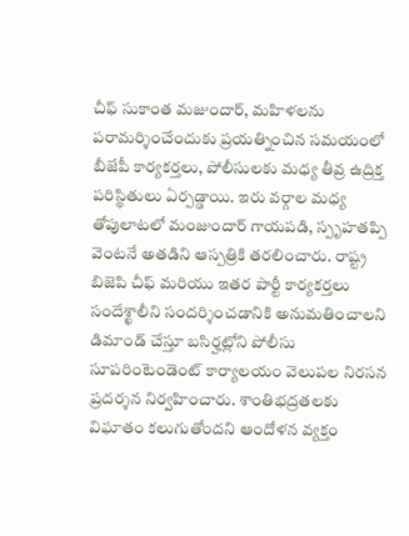చీఫ్ సుకాంత మజుందార్, మహిళలను పరామర్శించేందుకు ప్రయత్నించిన సమయంలో బీజేపీ కార్యకర్తలు, పోలీసులకు మధ్య తీవ్ర ఉద్రిక్త పరిస్థితులు ఏర్పడ్డాయి. ఇరు వర్గాల మధ్య తోపులాటలో మంజుందార్ గాయపడి, స్పృహతప్పి వెంటనే అతడిని ఆస్పత్రికి తరలించారు. రాష్ట్ర బిజెపి చీఫ్ మరియు ఇతర పార్టీ కార్యకర్తలు సందేశ్ఖాలీని సందర్శించడానికి అనుమతించాలని డిమాండ్ చేస్తూ బసిర్హట్లోని పోలీసు సూపరింటెండెంట్ కార్యాలయం వెలుపల నిరసన ప్రదర్శన నిర్వహించారు. శాంతిభద్రతలకు విఘాతం కలుగుతోందని ఆందోళన వ్యక్తం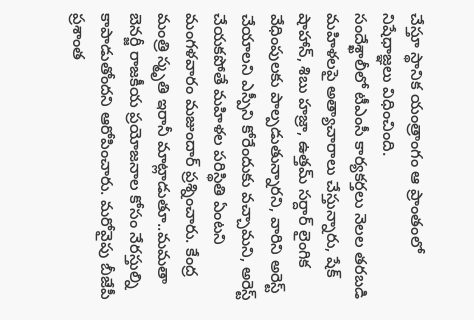చేస్తూ స్థానిక యంత్రాంగం ఆ ప్రాంతంలో నిషేధాజ్ఞలు విధించింది.
సందేశ్ఖాలీలో టీఎంసీ కార్యకర్తలు నెలల తరబడి మహిళలపై అత్యాచారాలు చేస్తున్నారు, షేక్ షాహాన్, శిబు హజ్రా, ఉత్తమ్ సర్దార్ లైంగిక వేధింపులకు పాల్పడుతున్నారని, వారిని అరెస్ట్ చేయాలని ఎస్పీని కోరేందుకు వచ్చామని, అరెస్ట్ చేయకపోతే మహిళల పరిస్థితి ఏంటని మంగళవారం మజుందార్ ప్రశ్నించారు. కేంద్ర మంత్రి స్మృతి ఇరానీ మాట్లాడుతూ..మమతా బెనర్జీ రాజకీయ ప్రయోజనాల కోసం నేరస్తుల్ని కాపాడుతోందని ఆరోపించారు. మరోవైపు బీజేపీ ప్రశాంత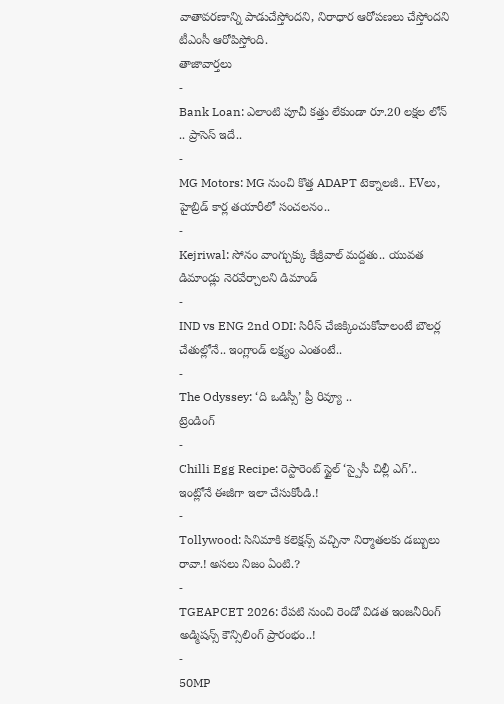వాతావరణాన్ని పాడుచేస్తోందని, నిరాధార ఆరోపణలు చేస్తోందని టీఎంసీ ఆరోపిస్తోంది.
తాజావార్తలు
-
Bank Loan: ఎలాంటి పూచీ కత్తు లేకుండా రూ.20 లక్షల లోన్ .. ప్రాసెస్ ఇదే..
-
MG Motors: MG నుంచి కొత్త ADAPT టెక్నాలజీ.. EVలు, హైబ్రిడ్ కార్ల తయారీలో సంచలనం..
-
Kejriwal: సోనం వాంగ్చుక్కు కేజ్రీవాల్ మద్దతు.. యువత డిమాండ్లు నెరవేర్చాలని డిమాండ్
-
IND vs ENG 2nd ODI: సిరీస్ చేజిక్కించుకోవాలంటే బౌలర్ల చేతుల్లోనే.. ఇంగ్లాండ్ లక్ష్యం ఎంతంటే..
-
The Odyssey: ‘ది ఒడిస్సీ’ ప్రీ రివ్యూ ..
ట్రెండింగ్
-
Chilli Egg Recipe: రెస్టారెంట్ స్టైల్ ‘స్పైసీ చిల్లీ ఎగ్’.. ఇంట్లోనే ఈజీగా ఇలా చేసుకోండి.!
-
Tollywood: సినిమాకి కలెక్షన్స్ వచ్చినా నిర్మాతలకు డబ్బులు రావా.! అసలు నిజం ఏంటి.?
-
TGEAPCET 2026: రేపటి నుంచి రెండో విడత ఇంజనీరింగ్ అడ్మిషన్స్ కౌన్సిలింగ్ ప్రారంభం..!
-
50MP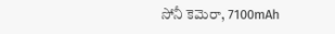సోనీ కెమెరా, 7100mAh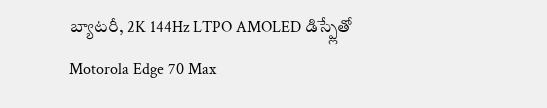బ్యాటరీ, 2K 144Hz LTPO AMOLED డిస్ప్లేతో Motorola Edge 70 Max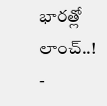భారత్లో లాంచ్..!
-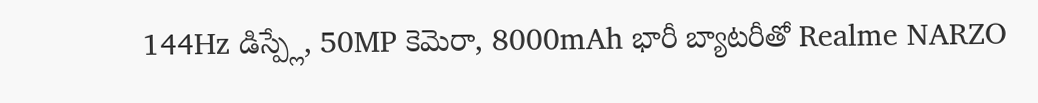144Hz డిస్ప్లే, 50MP కెమెరా, 8000mAh భారీ బ్యాటరీతో Realme NARZO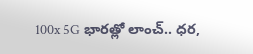100x 5G భారత్లో లాంచ్.. ధర,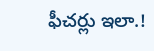ఫీచర్లు ఇలా.!